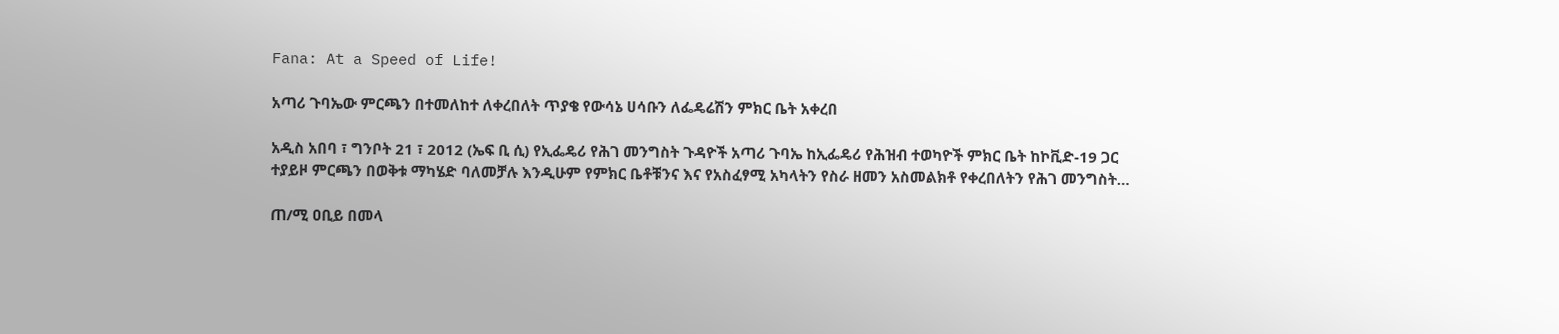Fana: At a Speed of Life!

አጣሪ ጉባኤው ምርጫን በተመለከተ ለቀረበለት ጥያቄ የውሳኔ ሀሳቡን ለፌዴሬሽን ምክር ቤት አቀረበ

አዲስ አበባ ፣ ግንቦት 21 ፣ 2012 (ኤፍ ቢ ሲ) የኢፌዴሪ የሕገ መንግስት ጉዳዮች አጣሪ ጉባኤ ከኢፌዴሪ የሕዝብ ተወካዮች ምክር ቤት ከኮቪድ-19 ጋር ተያይዞ ምርጫን በወቅቱ ማካሄድ ባለመቻሉ እንዲሁም የምክር ቤቶቹንና እና የአስፈፃሚ አካላትን የስራ ዘመን አስመልክቶ የቀረበለትን የሕገ መንግስት…

ጠ/ሚ ዐቢይ በመላ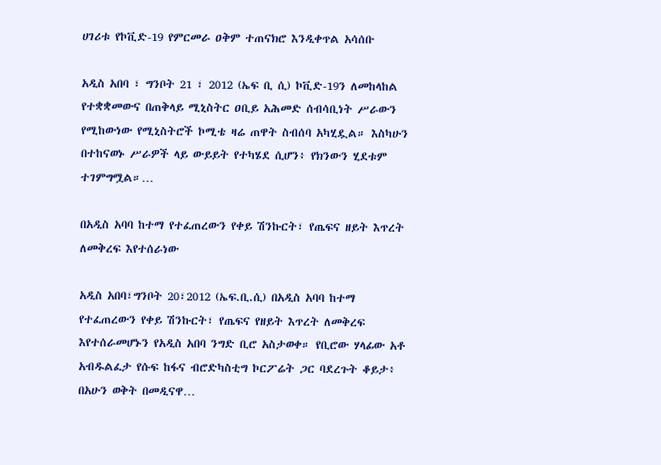ሀገሪቱ የኮቪድ-19 የምርመራ ዐቅም ተጠናክሮ እንዲቀጥል አሳሰቡ

አዲስ አበባ ፣ ግንቦት 21 ፣ 2012 (ኤፍ ቢ ሲ) ኮቪድ-19ን ለመከላከል የተቋቋመውና በጠቅላይ ሚኒስትር ዐቢይ አሕመድ ሰብሳቢነት ሥራውን የሚከውነው የሚኒስትሮች ኮሚቴ ዛሬ ጠዋት ስብሰባ አካሂዷል። እስካሁን በተከናወኑ ሥራዎች ላይ ውይይት የተካሄደ ሲሆን፥ የክንውን ሂደቱም ተገምግሟል።…

በአዲስ አባባ ከተማ የተፈጠረውን የቀይ ሽንኩርት፣ የጤፍና ዘይት እጥረት ለመቅረፍ እየተሰራነው

አዲስ አበባ፣ግንቦት 20፣2012 (ኤፍ.ቢ.ሲ) በአዲስ አባባ ከተማ የተፈጠረውን የቀይ ሽንኩርት፣ የጤፍና የዘይት እጥረት ለመቅረፍ እየተሰራመሆኑን የአዲስ አበባ ንግድ ቢሮ አስታወቀ። የቢሮው ሃላፊው አቶ አብዱልፈታ የሱፍ ከፋና ብሮድካስቲግ ኮርፖሬት ጋር ባደረጉት ቆይታ፥ በአሁን ወቅት በመዲናዋ…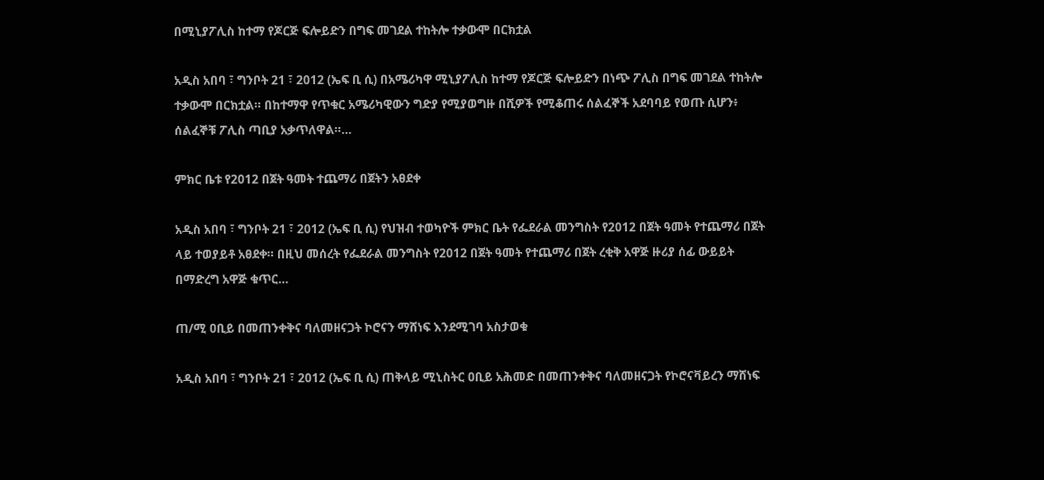በሚኒያፖሊስ ከተማ የጆርጅ ፍሎይድን በግፍ መገደል ተከትሎ ተቃውሞ በርክቷል

አዲስ አበባ ፣ ግንቦት 21 ፣ 2012 (ኤፍ ቢ ሲ) በአሜሪካዋ ሚኒያፖሊስ ከተማ የጆርጅ ፍሎይድን በነጭ ፖሊስ በግፍ መገደል ተከትሎ ተቃውሞ በርክቷል። በከተማዋ የጥቁር አሜሪካዊውን ግድያ የሚያወግዙ በሺዎች የሚቆጠሩ ሰልፈኞች አደባባይ የወጡ ሲሆን፥ ሰልፈኞቹ ፖሊስ ጣቢያ አቃጥለዋል።…

ምክር ቤቱ የ2012 በጀት ዓመት ተጨማሪ በጀትን አፀደቀ

አዲስ አበባ ፣ ግንቦት 21 ፣ 2012 (ኤፍ ቢ ሲ) የህዝብ ተወካዮች ምክር ቤት የፌደራል መንግስት የ2012 በጀት ዓመት የተጨማሪ በጀት ላይ ተወያይቶ አፀደቀ። በዚህ መሰረት የፌደራል መንግስት የ2012 በጀት ዓመት የተጨማሪ በጀት ረቂቅ አዋጅ ዙሪያ ሰፊ ውይይት በማድረግ አዋጅ ቁጥር…

ጠ/ሚ ዐቢይ በመጠንቀቅና ባለመዘናጋት ኮሮናን ማሸነፍ እንደሚገባ አስታወቁ

አዲስ አበባ ፣ ግንቦት 21 ፣ 2012 (ኤፍ ቢ ሲ) ጠቅላይ ሚኒስትር ዐቢይ አሕመድ በመጠንቀቅና ባለመዘናጋት የኮሮናቫይረን ማሸነፍ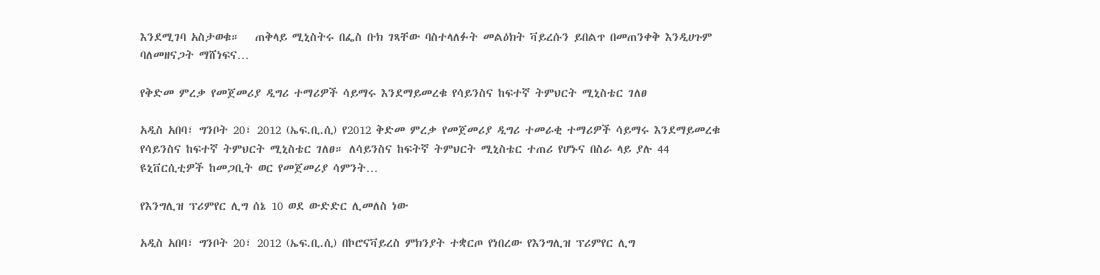እንደሚገባ አስታወቁ።   ጠቅላይ ሚኒስትሩ በፌስ ቡክ ገጻቸው ባስተላለፉት መልዕክት ቫይረሱን ይበልጥ በመጠንቀቅ እንዲሀጉም ባለመዘናጋት ማሸነፍና…

የቅድመ ምረቃ የመጀመሪያ ዲግሪ ተማሪዎች ሳይማሩ እንደማይመረቁ የሳይንስና ከፍተኛ ትምህርት ሚኒስቴር ገለፀ

አዲስ አበባ፣ ግንቦት 20፣ 2012 (ኤፍ.ቢ.ሲ) የ2012 ቅድመ ምረቃ የመጀመሪያ ዲግሪ ተመራቂ ተማሪዎች ሳይማሩ እንደማይመረቁ የሳይንስና ከፍተኛ ትምህርት ሚኒስቴር ገለፀ። ለሳይንስና ከፍትኛ ትምህርት ሚኒስቴር ተጠሪ የሆኑና በስራ ላይ ያሉ 44 ዩኒቨርሲቲዎች ከመጋቢት ወር የመጀመሪያ ሳምንት…

የእንግሊዝ ፕሪምየር ሊግ ሰኔ 10 ወደ ውድድር ሊመለስ ነው

አዲስ አበባ፣ ግንቦት 20፣ 2012 (ኤፍ.ቢ.ሲ) በኮሮናቫይረስ ምክንያት ተቋርጦ የነበረው የእንግሊዝ ፕሪምየር ሊግ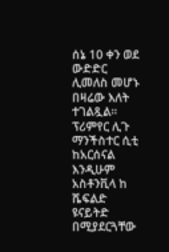ሰኔ 10 ቀን ወደ ውድድር ሊመለስ መሆኑ በዛሬው እለት ተገልጿል። ፕሪምየር ሊጉ ማንችስተር ሲቲ ከአርሰናል እንዲሁም አስቶንቪላ ከ ሼፍልድ ዩናይትድ በሚያደርጓቸው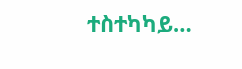ተስተካካይ…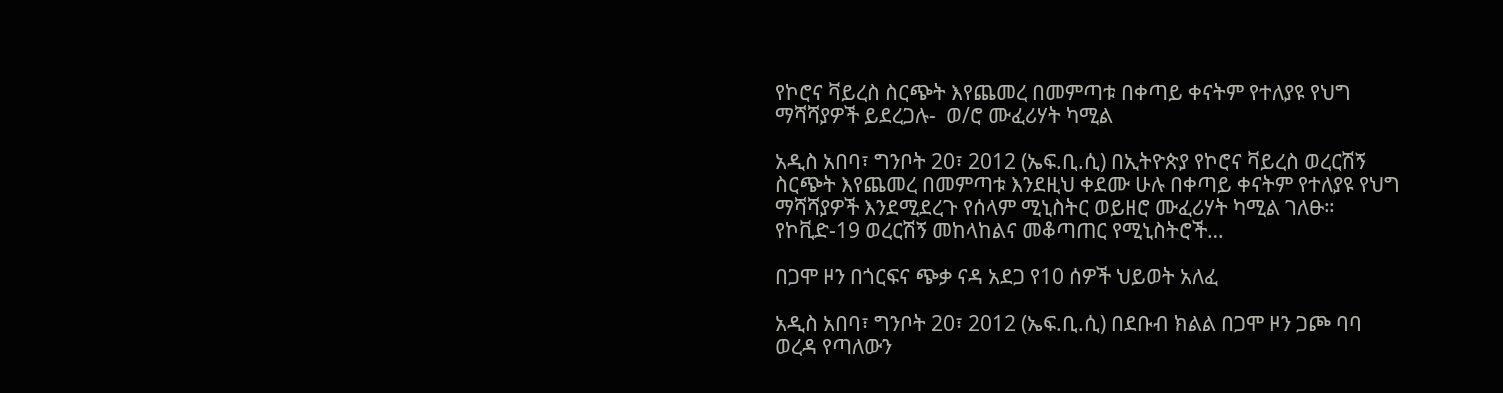የኮሮና ቫይረስ ስርጭት እየጨመረ በመምጣቱ በቀጣይ ቀናትም የተለያዩ የህግ ማሻሻያዎች ይደረጋሉ-  ወ/ሮ ሙፈሪሃት ካሚል

አዲስ አበባ፣ ግንቦት 20፣ 2012 (ኤፍ.ቢ.ሲ) በኢትዮጵያ የኮሮና ቫይረስ ወረርሽኝ ስርጭት እየጨመረ በመምጣቱ እንደዚህ ቀደሙ ሁሉ በቀጣይ ቀናትም የተለያዩ የህግ ማሻሻያዎች እንደሚደረጉ የሰላም ሚኒስትር ወይዘሮ ሙፈሪሃት ካሚል ገለፁ። የኮቪድ-19 ወረርሽኝ መከላከልና መቆጣጠር የሚኒስትሮች…

በጋሞ ዞን በጎርፍና ጭቃ ናዳ አደጋ የ10 ሰዎች ህይወት አለፈ

አዲስ አበባ፣ ግንቦት 20፣ 2012 (ኤፍ.ቢ.ሲ) በደቡብ ክልል በጋሞ ዞን ጋጮ ባባ ወረዳ የጣለውን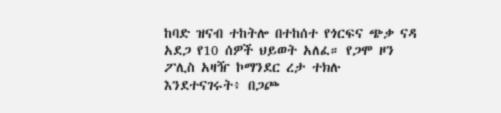ከባድ ዝናብ ተከትሎ በተከሰተ የጎርፍና ጭቃ ናዳ አደጋ የ10 ሰዎች ህይወት አለፈ። የጋሞ ዞን ፖሊስ አዛዥ ኮማንደር ረታ ተክሉ እንደተናገሩት፥ በጋጮ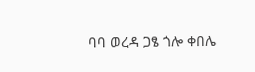ባባ ወረዳ ጋፄ ጎሎ ቀበሌ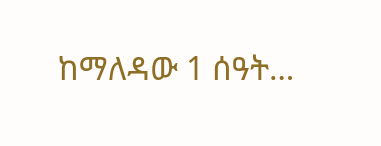ከማለዳው 1 ሰዓት…